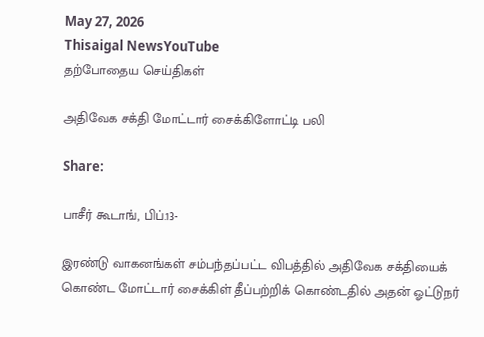May 27, 2026
Thisaigal NewsYouTube
தற்போதைய செய்திகள்

அதிவேக சக்தி மோட்டார் சைக்கிளோட்டி பலி

Share:

பாசீர் கூடாங், பிப்.13-

இரண்டு வாகனங்கள் சம்பந்தப்பட்ட விபத்தில் அதிவேக சக்தியைக் கொண்ட மோட்டார் சைக்கிள் தீப்பற்றிக் கொண்டதில் அதன் ஓட்டுநர்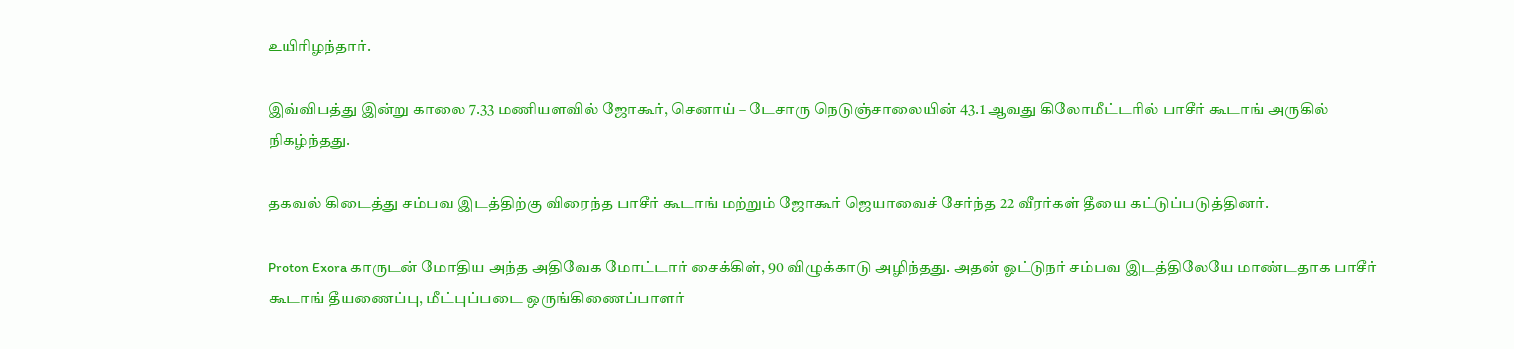உயிரிழந்தார்.

இவ்விபத்து இன்று காலை 7.33 மணியளவில் ஜோகூர், செனாய் – டேசாரு நெடுஞ்சாலையின் 43.1 ஆவது கிலோமீட்டரில் பாசீர் கூடாங் அருகில் நிகழ்ந்தது.

தகவல் கிடைத்து சம்பவ இடத்திற்கு விரைந்த பாசீர் கூடாங் மற்றும் ஜோகூர் ஜெயாவைச் சேர்ந்த 22 வீரர்கள் தீயை கட்டுப்படுத்தினர்.

Proton Exora காருடன் மோதிய அந்த அதிவேக மோட்டார் சைக்கிள், 90 விழுக்காடு அழிந்தது. அதன் ஓட்டுநர் சம்பவ இடத்திலேயே மாண்டதாக பாசீர் கூடாங் தீயணைப்பு, மீட்புப்படை ஒருங்கிணைப்பாளர்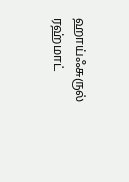ஹாய்ஃசுருல் ரஹ்மாட்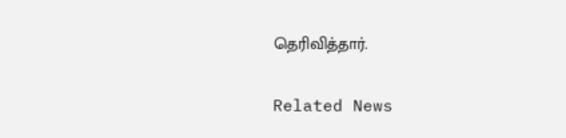தெரிவித்தார்.

Related News